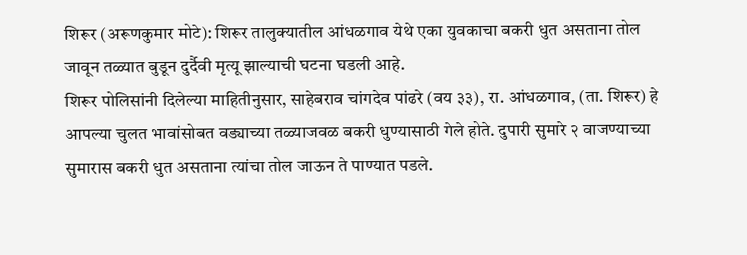शिरूर (अरूणकुमार मोटे): शिरूर तालुक्यातील आंधळगाव येथे एका युवकाचा बकरी धुत असताना तोल जावून तळ्यात बुडून दुर्दैवी मृत्यू झाल्याची घटना घडली आहे.
शिरूर पोलिसांनी दिलेल्या माहितीनुसार, साहेबराव चांगदेव पांढरे (वय ३३), रा. आंधळगाव, (ता. शिरूर) हे आपल्या चुलत भावांसोबत वड्याच्या तळ्याजवळ बकरी धुण्यासाठी गेले होते. दुपारी सुमारे २ वाजण्याच्या सुमारास बकरी धुत असताना त्यांचा तोल जाऊन ते पाण्यात पडले.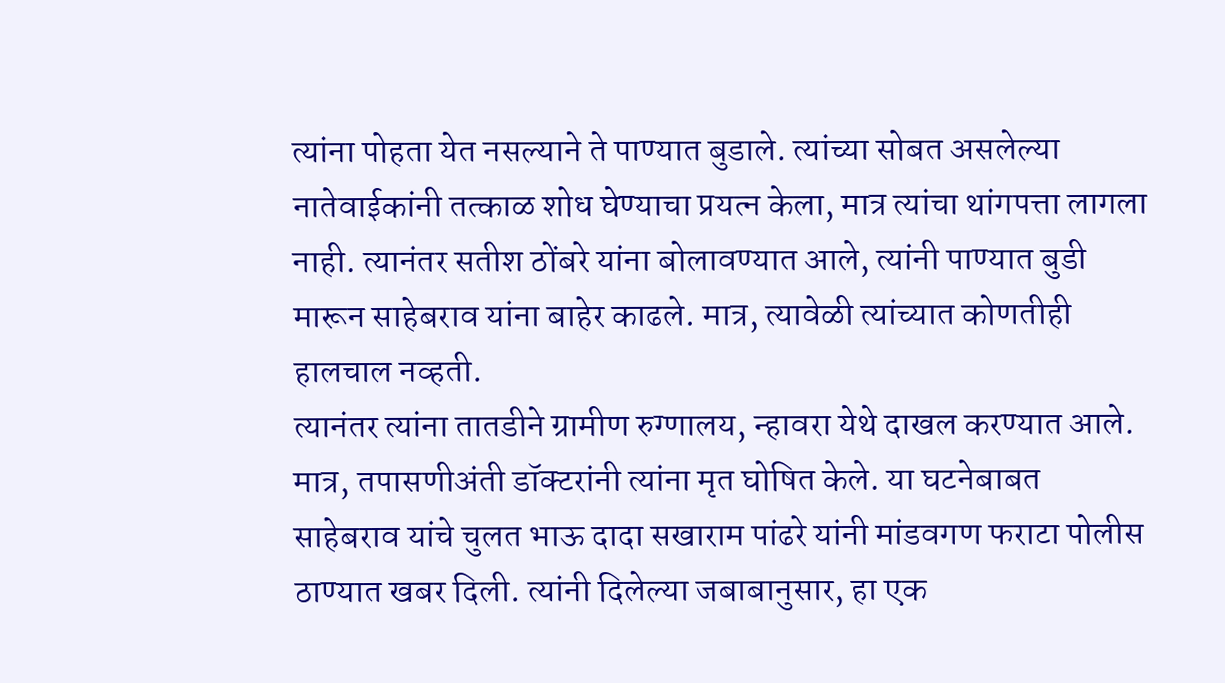त्यांना पोहता येत नसल्याने ते पाण्यात बुडाले. त्यांच्या सोबत असलेल्या नातेवाईकांनी तत्काळ शोध घेण्याचा प्रयत्न केला, मात्र त्यांचा थांगपत्ता लागला नाही. त्यानंतर सतीश ठोंबरे यांना बोलावण्यात आले, त्यांनी पाण्यात बुडी मारून साहेबराव यांना बाहेर काढले. मात्र, त्यावेळी त्यांच्यात कोणतीही हालचाल नव्हती.
त्यानंतर त्यांना तातडीने ग्रामीण रुग्णालय, न्हावरा येथे दाखल करण्यात आले. मात्र, तपासणीअंती डॉक्टरांनी त्यांना मृत घोषित केले. या घटनेबाबत साहेबराव यांचे चुलत भाऊ दादा सखाराम पांढरे यांनी मांडवगण फराटा पोलीस ठाण्यात खबर दिली. त्यांनी दिलेल्या जबाबानुसार, हा एक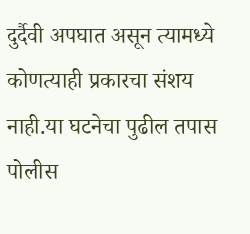दुर्दैवी अपघात असून त्यामध्ये कोणत्याही प्रकारचा संशय नाही.या घटनेचा पुढील तपास पोलीस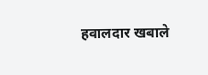हवालदार खबाले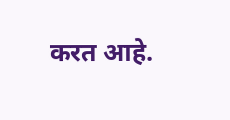करत आहे.